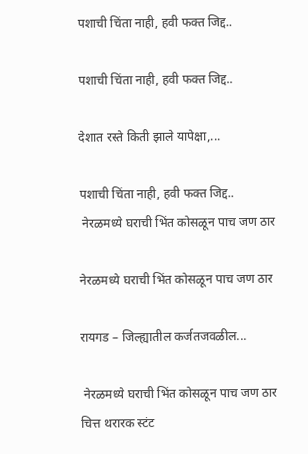पशाची चिंता नाही, हवी फक्त जिद्द..

पशाची चिंता नाही, हवी फक्त जिद्द..

देशात रस्ते किती झाले यापेक्षा,...

पशाची चिंता नाही, हवी फक्त जिद्द..
 नेरळमध्ये घराची भिंत कोसळून पाच जण ठार

नेरळमध्ये घराची भिंत कोसळून पाच जण ठार

रायगड – जिल्ह्यातील कर्जतजवळील...

 नेरळमध्ये घराची भिंत कोसळून पाच जण ठार
चित्त थरारक स्टंट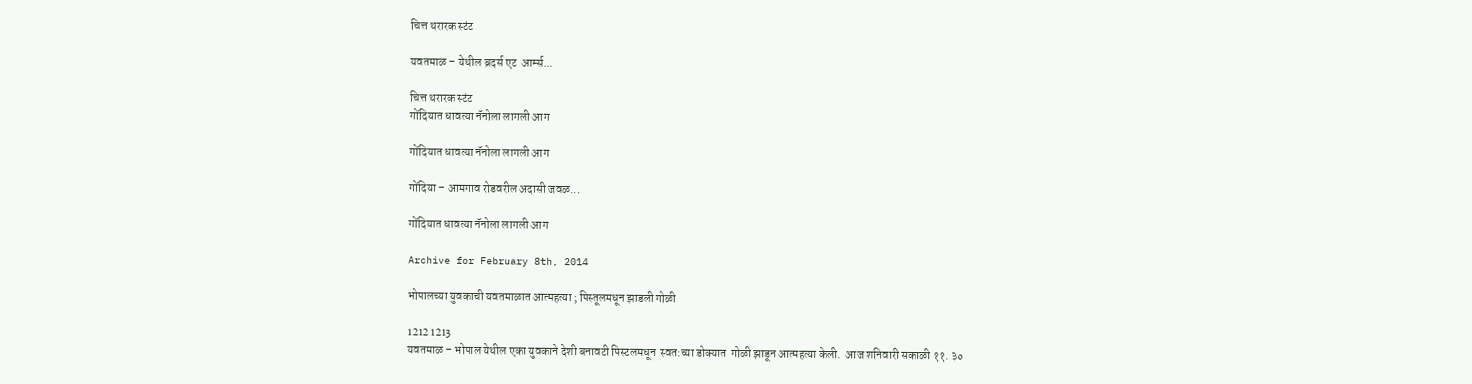चित्त थरारक स्टंट

यवतमाळ – येथील ब्रदर्स एट  आर्म्स...

चित्त थरारक स्टंट
गोंदियात धावत्या नॅनोला लागली आग

गोंदियात धावत्या नॅनोला लागली आग

गोंदिया – आमगाव रोडवरील अदासी जवळ...

गोंदियात धावत्या नॅनोला लागली आग

Archive for February 8th, 2014

भोपालच्या युवकाची यवतमाळात आत्महत्या ; पिस्तूलमधून झाडली गोळी

1212 1213
यवतमाळ – भोपाल येथील एका युवकाने देशी बनावटी पिस्टलमधून  स्वत:च्या डोक्यात  गोळी झाडून आत्महत्या केली.  आज शनिवारी सकाळी ११. ३०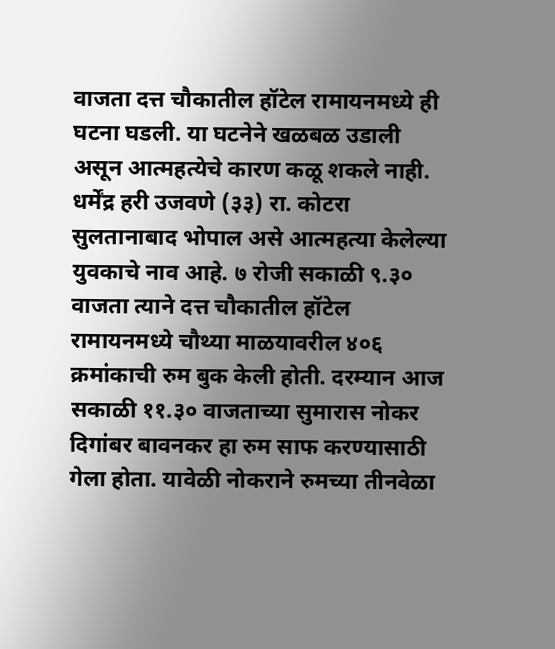वाजता दत्त चौकातील हॉटेल रामायनमध्ये ही घटना घडली. या घटनेने खळबळ उडाली असून आत्महत्येचे कारण कळू शकले नाही.
धर्मेंद्र हरी उजवणे (३३) रा. कोटरा सुलतानाबाद भोपाल असे आत्महत्या केलेल्या युवकाचे नाव आहे. ७ रोजी सकाळी ९.३० वाजता त्याने दत्त चौकातील हॉटेल रामायनमध्ये चौथ्या माळयावरील ४०६ क्रमांकाची रुम बुक केली होती. दरम्यान आज सकाळी ११.३० वाजताच्या सुमारास नोकर दिगांबर बावनकर हा रुम साफ करण्यासाठी गेला होता. यावेळी नोकराने रुमच्या तीनवेळा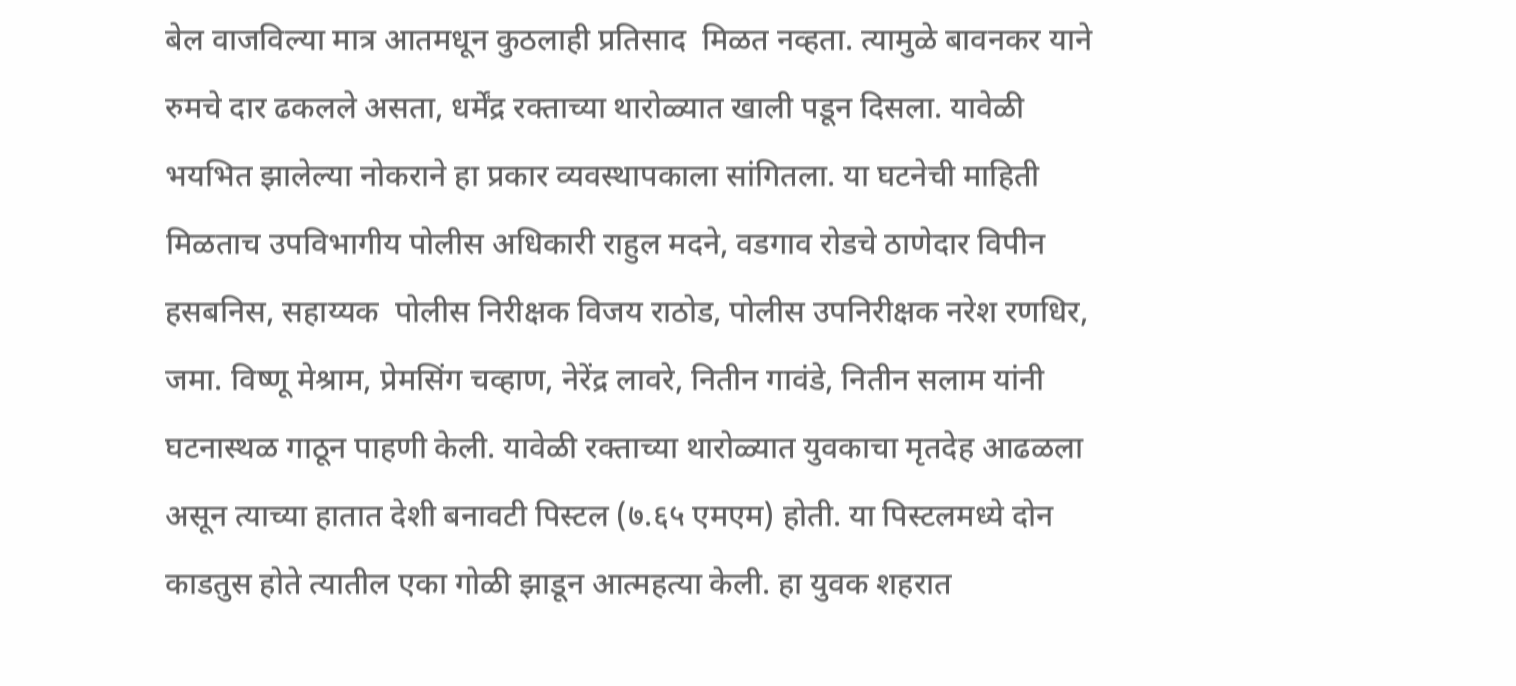बेल वाजविल्या मात्र आतमधून कुठलाही प्रतिसाद  मिळत नव्हता. त्यामुळे बावनकर याने रुमचे दार ढकलले असता, धर्मेंद्र रक्ताच्या थारोळ्यात खाली पडून दिसला. यावेळी  भयभित झालेल्या नोकराने हा प्रकार व्यवस्थापकाला सांगितला. या घटनेची माहिती मिळताच उपविभागीय पोलीस अधिकारी राहुल मदने, वडगाव रोडचे ठाणेदार विपीन हसबनिस, सहाय्यक  पोलीस निरीक्षक विजय राठोड, पोलीस उपनिरीक्षक नरेश रणधिर, जमा. विष्णू मेश्राम, प्रेमसिंग चव्हाण, नेरेंद्र लावरे, नितीन गावंडे, नितीन सलाम यांनी घटनास्थळ गाठून पाहणी केली. यावेळी रक्ताच्या थारोळ्यात युवकाचा मृतदेह आढळला असून त्याच्या हातात देशी बनावटी पिस्टल (७.६५ एमएम) होती. या पिस्टलमध्ये दोन काडतुस होते त्यातील एका गोळी झाडून आत्महत्या केली. हा युवक शहरात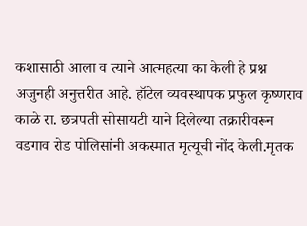कशासाठी आला व त्याने आत्महत्या का केली हे प्रश्न अजुनही अनुत्तरीत आहे. हॉटेल व्यवस्थापक प्रफुल कृष्णराव काळे रा. छत्रपती सोसायटी याने दिलेल्या तक्रारीवरून वडगाव रोड पोलिसांनी अकस्मात मृत्यूची नोंद केली.मृतक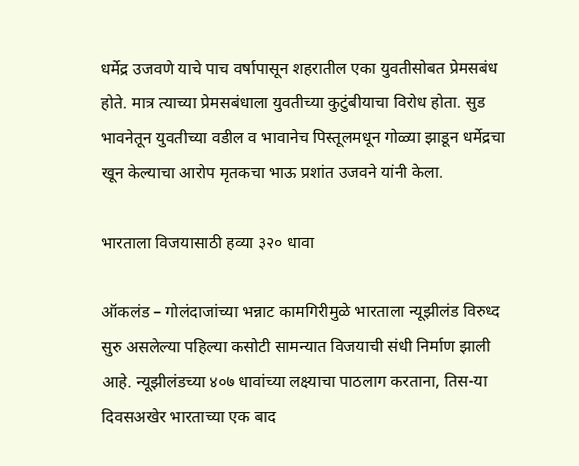धर्मेद्र उजवणे याचे पाच वर्षापासून शहरातील एका युवतीसोबत प्रेमसबंध होते. मात्र त्याच्या प्रेमसबंधाला युवतीच्या कुटुंबीयाचा विरोध होता. सुड भावनेतून युवतीच्या वडील व भावानेच पिस्तूलमधून गोळ्या झाडून धर्मेद्रचा खून केल्याचा आरोप मृतकचा भाऊ प्रशांत उजवने यांनी केला.

भारताला विजयासाठी हव्या ३२० धावा

ऑकलंड – गोलंदाजांच्या भन्नाट कामगिरीमुळे भारताला न्यूझीलंड विरुध्द सुरु असलेल्या पहिल्या कसोटी सामन्यात विजयाची संधी निर्माण झाली आहे. न्यूझीलंडच्या ४०७ धावांच्या लक्ष्याचा पाठलाग करताना, तिस-या दिवसअखेर भारताच्या एक बाद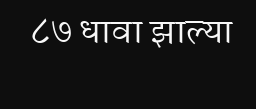८७ धावा झाल्या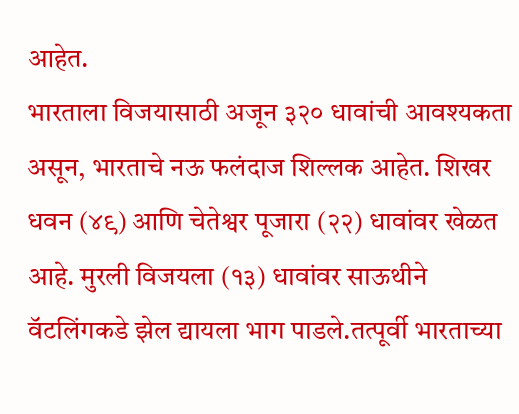आहेत.
भारताला विजयासाठी अजून ३२० धावांची आवश्यकता असून, भारताचे नऊ फलंदाज शिल्लक आहेत. शिखर धवन (४९) आणि चेतेश्वर पूजारा (२२) धावांवर खेळत आहे. मुरली विजयला (१३) धावांवर साऊथीने वॅटलिंगकडे झेल द्यायला भाग पाडले.तत्पूर्वी भारताच्या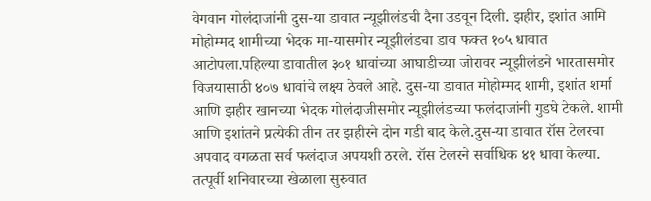वेगवान गोलंदाजांनी दुस-या डावात न्यूझीलंडची दैना उडवून दिली. झहीर, इशांत आमि मोहोम्मद शामीच्या भेदक मा-यासमोर न्यूझीलंडचा डाव फक्त १०५ धावात आटोपला.पहिल्या डावातील ३०१ धावांच्या आघाडीच्या जोरावर न्यूझीलंडने भारतासमोर विजयासाठी ४०७ धावांचे लक्ष्य ठेवले आहे. दुस-या डावात मोहोम्मद शामी, इशांत शर्मा आणि झहीर खानच्या भेदक गोलंदाजीसमोर न्यूझीलंडच्या फलंदाजांनी गुडघे टेकले. शामी आणि इशांतने प्रत्येकी तीन तर झहीरने दोन गडी बाद केले.दुस-या डावात रॉस टेलरचा अपवाद वगळता सर्व फलंदाज अपयशी ठरले. रॉस टेलरने सर्वाधिक ४१ धावा केल्या. तत्पूर्वी शनिवारच्या खेळाला सुरुवात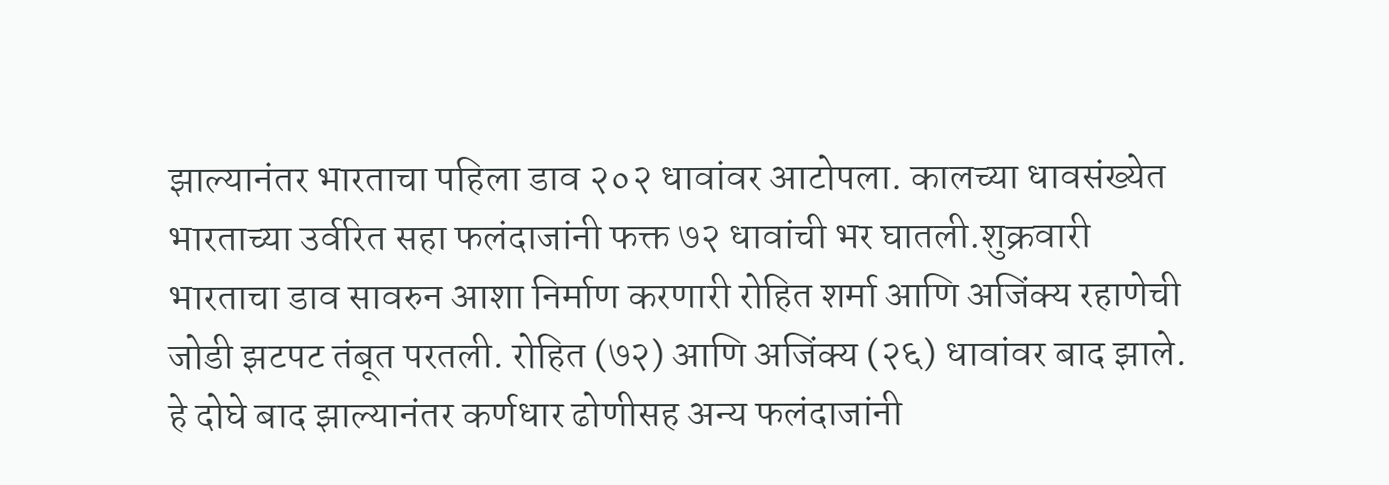झाल्यानंतर भारताचा पहिला डाव २०२ धावांवर आटोपला. कालच्या धावसंख्येत भारताच्या उर्वरित सहा फलंदाजांनी फक्त ७२ धावांची भर घातली.शुक्रवारी भारताचा डाव सावरुन आशा निर्माण करणारी रोहित शर्मा आणि अजिंक्य रहाणेची जोडी झटपट तंबूत परतली. रोहित (७२) आणि अजिंक्य (२६) धावांवर बाद झाले. हे दोघे बाद झाल्यानंतर कर्णधार ढोणीसह अन्य फलंदाजांनी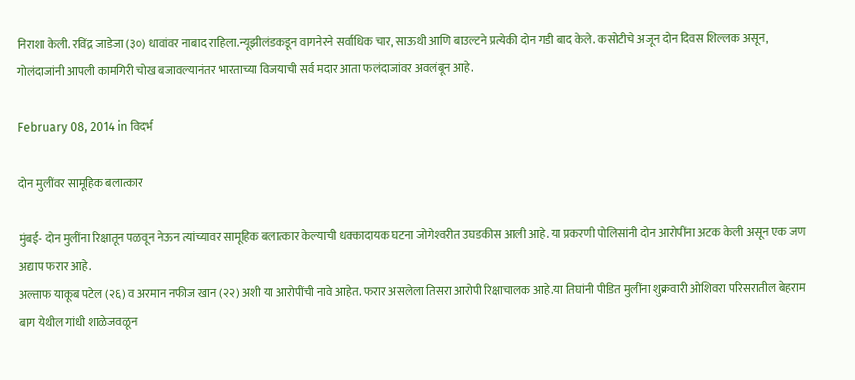निराशा केली. रविंद्र जाडेजा (३०) धावांवर नाबाद राहिला.न्यूझीलंडकडून वागनेरने सर्वाधिक चार, साऊथी आणि बाउल्टने प्रत्येकी दोन गडी बाद केले. कसोटीचे अजून दोन दिवस शिल्लक असून, गोलंदाजांनी आपली कामगिरी चोख बजावल्यानंतर भारताच्या विजयाची सर्व मदार आता फलंदाजांवर अवलंबून आहे.

February 08, 2014 in विदर्भ

दोन मुलींवर सामूहिक बलात्कार

मुंबई- दोन मुलींना रिक्षातून पळवून नेऊन त्यांच्यावर सामूहिक बलात्कार केल्याची धक्कादायक घटना जोगेश्‍वरीत उघडकीस आली आहे. या प्रकरणी पोलिसांनी दोन आरोपींना अटक केली असून एक जण अद्याप फरार आहे.
अल्ताफ याकूब पटेल (२६) व अरमान नफीज खान (२२) अशी या आरोपींची नावे आहेत. फरार असलेला तिसरा आरोपी रिक्षाचालक आहे.या तिघांनी पीडित मुलींना शुक्रवारी ओशिवरा परिसरातील बेहराम बाग येथील गांधी शाळेजवळून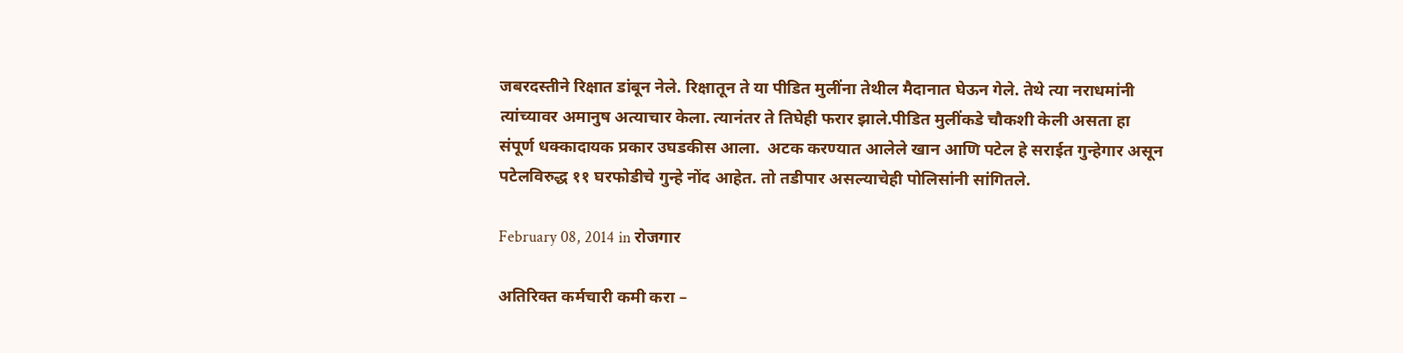जबरदस्तीने रिक्षात डांबून नेले. रिक्षातून ते या पीडित मुलींना तेथील मैदानात घेऊन गेले. तेथे त्या नराधमांनी त्यांच्यावर अमानुष अत्याचार केला. त्यानंतर ते तिघेही फरार झाले.पीडित मुलींकडे चौकशी केली असता हा संपूर्ण धक्कादायक प्रकार उघडकीस आला.  अटक करण्यात आलेले खान आणि पटेल हे सराईत गुन्हेगार असून पटेलविरुद्ध ११ घरफोडीचे गुन्हे नोंद आहेत. तो तडीपार असल्याचेही पोलिसांनी सांगितले.

February 08, 2014 in रोजगार

अतिरिक्त कर्मचारी कमी करा –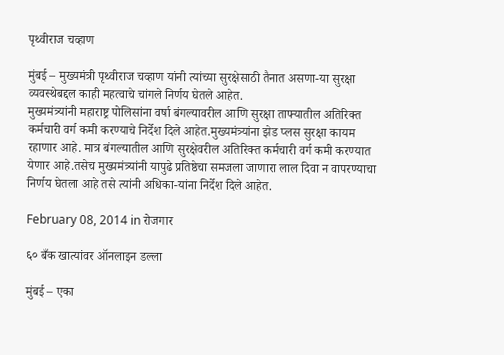पृथ्वीराज चव्हाण

मुंबई – मुख्यमंत्री पृथ्वीराज चव्हाण यांनी त्यांच्या सुरक्षेसाठी तैनात असणा-या सुरक्षा व्यवस्थेबद्दल काही महत्वाचे चांगले निर्णय घेतले आहेत.
मुख्यमंत्र्यांनी महाराष्ट्र पोलिसांना वर्षा बंगल्यावरील आणि सुरक्षा ताफ्यातील अतिरिक्त कर्मचारी वर्ग कमी करण्याचे निर्देश दिले आहेत.मुख्यमंत्र्यांना झेड प्लस सुरक्षा कायम रहाणार आहे. मात्र बंगल्यातील आणि सुरक्षेवरील अतिरिक्त कर्मचारी वर्ग कमी करण्यात येणार आहे.तसेच मुख्यमंत्र्यांनी यापुढे प्रतिष्ठेचा समजला जाणारा लाल दिवा न वापरण्याचा निर्णय घेतला आहे तसे त्यांनी अधिका-यांना निर्देश दिले आहेत.

February 08, 2014 in रोजगार

६० बँक खात्यांवर ऑनलाइन डल्ला

मुंबई – एका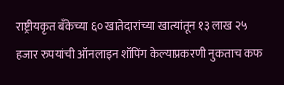राष्ट्रीयकृत बँकेच्या ६० खातेदारांच्या खात्यांतून १३ लाख २५ हजार रुपयांची ऑनलाइन शॉपिंग केल्याप्रकरणी नुकताच कफ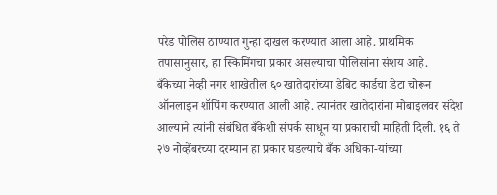परेड पोलिस ठाण्यात गुन्हा दाखल करण्यात आला आहे. प्राथमिक तपासानुसार, हा स्किमिंगचा प्रकार असल्याचा पोलिसांना संशय आहे.
बँकेच्या नेव्ही नगर शाखेतील ६० खातेदारांच्या डेबिट कार्डचा डेटा चोरून ऑनलाइन शॉपिंग करण्यात आली आहे. त्यानंतर खातेदारांना मोबाइलवर संदेश आल्याने त्यांनी संबंधित बँकेशी संपर्क साधून या प्रकाराची माहिती दिली. १६ ते २७ नोव्हेंबरच्या दरम्यान हा प्रकार घडल्याचे बँक अधिका-यांच्या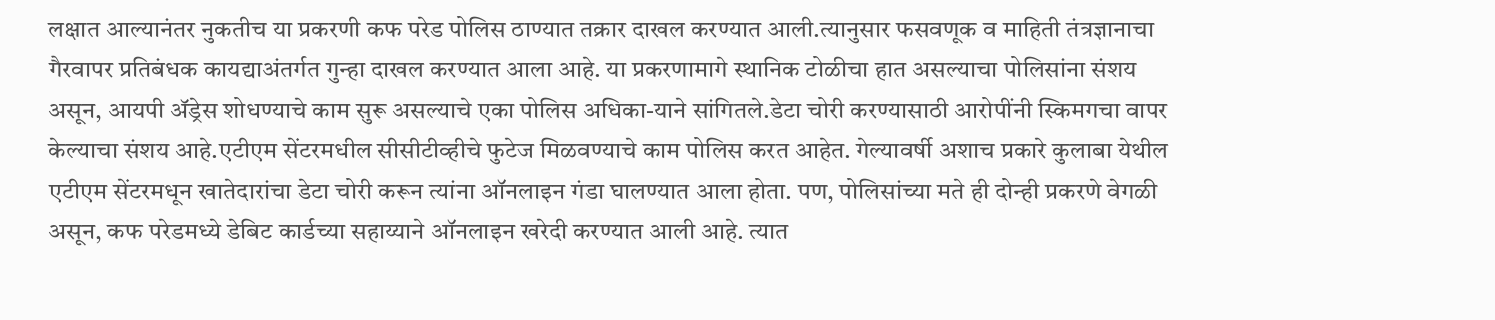लक्षात आल्यानंतर नुकतीच या प्रकरणी कफ परेड पोलिस ठाण्यात तक्रार दाखल करण्यात आली.त्यानुसार फसवणूक व माहिती तंत्रज्ञानाचा गैरवापर प्रतिबंधक कायद्याअंतर्गत गुन्हा दाखल करण्यात आला आहे. या प्रकरणामागे स्थानिक टोळीचा हात असल्याचा पोलिसांना संशय असून, आयपी अ‍ॅड्रेस शोधण्याचे काम सुरू असल्याचे एका पोलिस अधिका-याने सांगितले.डेटा चोरी करण्यासाठी आरोपींनी स्किमगचा वापर केल्याचा संशय आहे.एटीएम सेंटरमधील सीसीटीव्हीचे फुटेज मिळवण्याचे काम पोलिस करत आहेत. गेल्यावर्षी अशाच प्रकारे कुलाबा येथील एटीएम सेंटरमधून खातेदारांचा डेटा चोरी करून त्यांना ऑनलाइन गंडा घालण्यात आला होता. पण, पोलिसांच्या मते ही दोन्ही प्रकरणे वेगळी असून, कफ परेडमध्ये डेबिट कार्डच्या सहाय्याने ऑनलाइन खरेदी करण्यात आली आहे. त्यात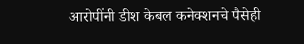आरोपींनी डीश केबल कनेक्शनचे पैसेही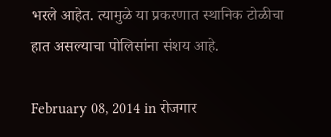भरले आहेत. त्यामुळे या प्रकरणात स्थानिक टोळीचा हात असल्याचा पोलिसांना संशय आहे.

February 08, 2014 in रोजगार